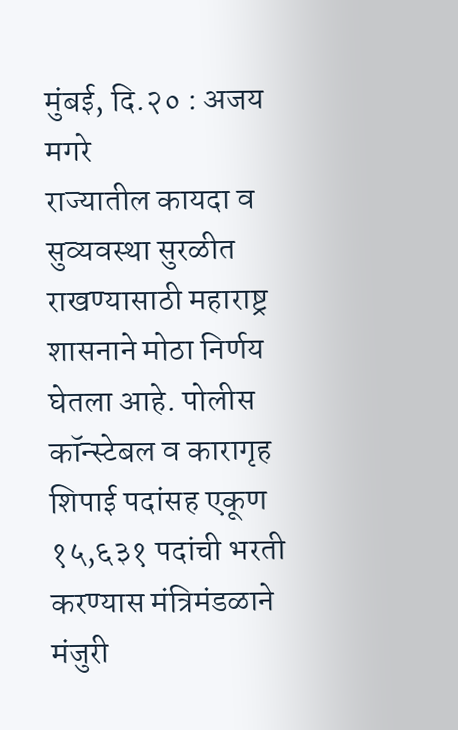मुंबई, दि.२० : अजय मगरे
राज्यातील कायदा व सुव्यवस्था सुरळीत राखण्यासाठी महाराष्ट्र शासनाने मोठा निर्णय घेतला आहे. पोलीस कॉन्स्टेबल व कारागृह शिपाई पदांसह एकूण १५,६३१ पदांची भरती करण्यास मंत्रिमंडळाने मंजुरी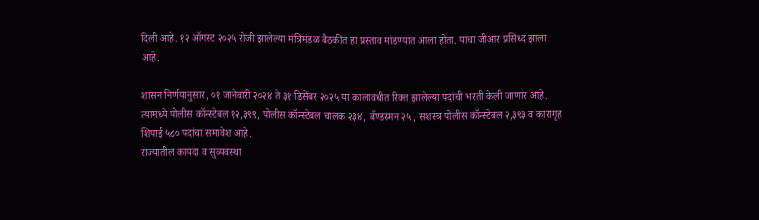दिली आहे. १२ ऑगस्ट २०२५ रोजी झालेल्या मंत्रिमंडळ बैठकीत हा प्रस्ताव मांडण्यात आला होता. याचा जीआर प्रसिध्द झाला आहे.

शासन निर्णयानुसार, ०१ जानेवारी २०२४ ते ३१ डिसेंबर २०२५ या कालावधीत रिक्त झालेल्या पदांची भरती केली जाणार आहे. त्यामध्ये पोलीस कॉन्स्टेबल १२,३९९, पोलीस कॉन्स्टेबल चालक २३४, बॅण्डस्मन २५, सशस्त्र पोलीस कॉन्स्टेबल २,३९३ व कारागृह शिपाई ५८० पदांचा समावेश आहे.
राज्यातील कायदा व सुव्यवस्था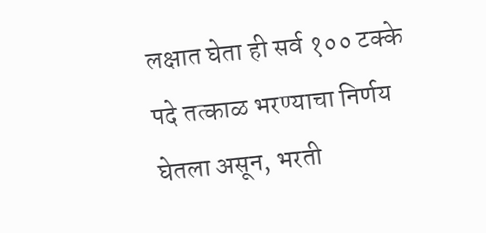लक्षात घेता ही सर्व १०० टक्के पदे तत्काळ भरण्याचा निर्णय घेतला असून, भरती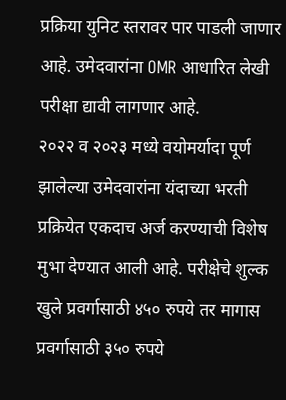प्रक्रिया युनिट स्तरावर पार पाडली जाणार आहे. उमेदवारांना OMR आधारित लेखी परीक्षा द्यावी लागणार आहे.
२०२२ व २०२३ मध्ये वयोमर्यादा पूर्ण झालेल्या उमेदवारांना यंदाच्या भरती प्रक्रियेत एकदाच अर्ज करण्याची विशेष मुभा देण्यात आली आहे. परीक्षेचे शुल्क खुले प्रवर्गासाठी ४५० रुपये तर मागास प्रवर्गासाठी ३५० रुपये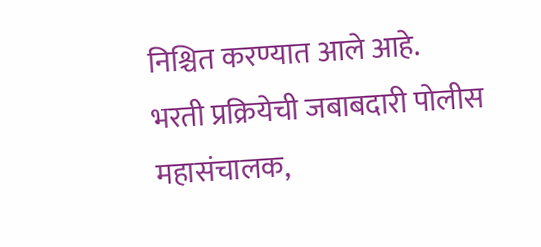निश्चित करण्यात आले आहे.
भरती प्रक्रियेची जबाबदारी पोलीस महासंचालक,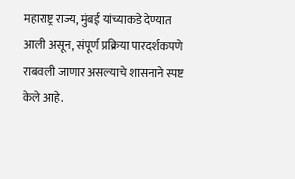महाराष्ट्र राज्य, मुंबई यांच्याकडे देण्यात आली असून, संपूर्ण प्रक्रिया पारदर्शकपणे राबवली जाणार असल्याचे शासनाने स्पष्ट केले आहे.